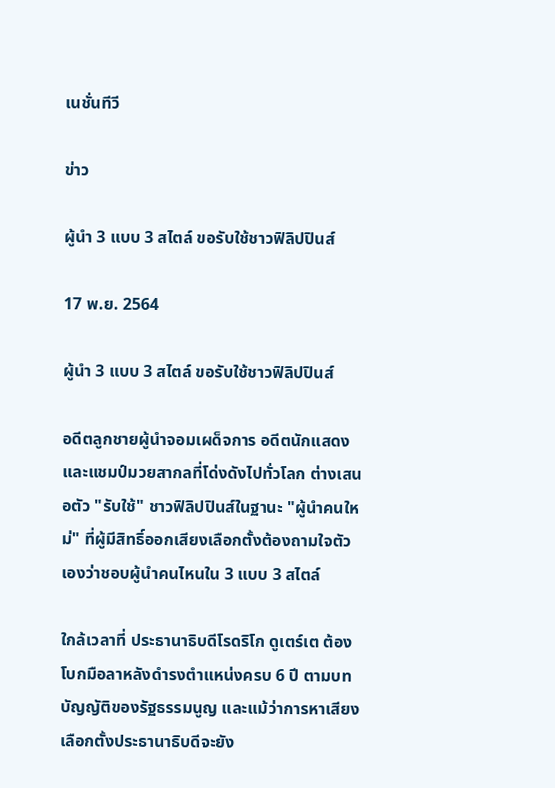เนชั่นทีวี

ข่าว

ผู้นำ 3 แบบ 3 สไตล์ ขอรับใช้ชาวฟิลิปปินส์

17 พ.ย. 2564

ผู้นำ 3 แบบ 3 สไตล์ ขอรับใช้ชาวฟิลิปปินส์

อดีตลูกชายผู้นำจอมเผด็จการ อดีตนักแสดง และแชมป์มวยสากลที่โด่งดังไปทั่วโลก ต่างเสนอตัว "รับใช้" ชาวฟิลิปปินส์ในฐานะ "ผู้นำคนใหม่" ที่ผู้มีสิทธิ์ออกเสียงเลือกตั้งต้องถามใจตัวเองว่าชอบผู้นำคนไหนใน 3 แบบ 3 สไตล์

ใกล้เวลาที่ ประธานาธิบดีโรดริโก ดูเตร์เต ต้องโบกมือลาหลังดำรงตำแหน่งครบ 6 ปี ตามบทบัญญัติของรัฐธรรมนูญ และแม้ว่าการหาเสียงเลือกตั้งประธานาธิบดีจะยัง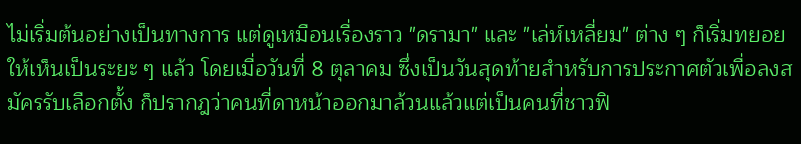ไม่เริ่มต้นอย่างเป็นทางการ แต่ดูเหมือนเรื่องราว "ดรามา" และ "เล่ห์เหลี่ยม" ต่าง ๆ ก็เริ่มทยอยให้เห็นเป็นระยะ ๆ แล้ว โดยเมื่อวันที่ 8 ตุลาคม ซึ่งเป็นวันสุดท้ายสำหรับการประกาศตัวเพื่อลงสมัครรับเลือกตั้ง ก็ปรากฎว่าคนที่ดาหน้าออกมาล้วนแล้วแต่เป็นคนที่ชาวฟิ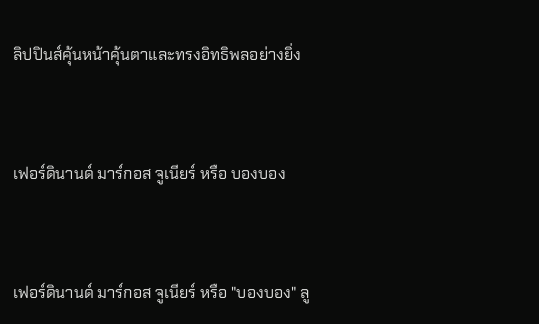ลิปปินส์คุ้นหน้าคุ้นตาและทรงอิทธิพลอย่างยิ่ง



เฟอร์ดินานด์ มาร์กอส จูเนียร์ หรือ บองบอง



เฟอร์ดินานด์ มาร์กอส จูเนียร์ หรือ "บองบอง" ลู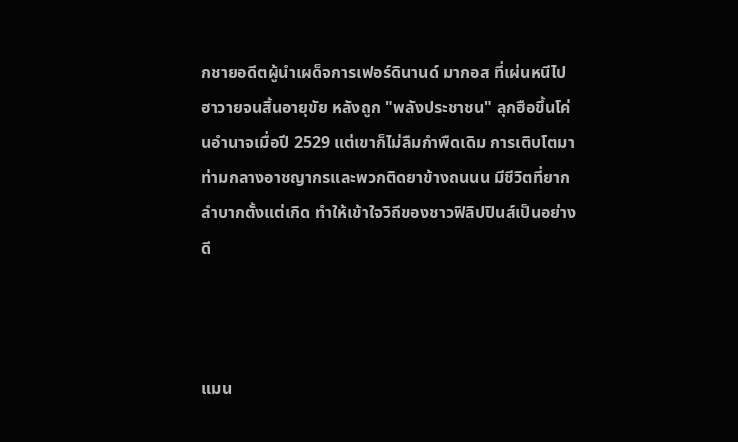กชายอดีตผู้นำเผด็จการเฟอร์ดินานด์ มากอส ที่เผ่นหนีไปฮาวายจนสิ้นอายุขัย หลังถูก "พลังประชาชน" ลุกฮือขึ้นโค่นอำนาจเมื่อปี 2529 แต่เขาก็ไม่ลืมกำพืดเดิม การเติบโตมาท่ามกลางอาชญากรและพวกติดยาข้างถนนน มีชีวิตที่ยากลำบากตั้งแต่เกิด ทำให้เข้าใจวิถีของชาวฟิลิปปินส์เป็นอย่างดี



แมน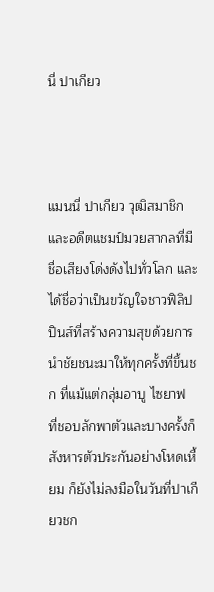นี่ ปาเกียว



แมนนี่ ปาเกียว วุฒิสมาชิกและอดีตแชมป์มวยสากลที่มีชื่อเสียงโด่งดังไปทั่วโลก และได้ชื่อว่าเป็นขวัญใจชาวฟิลิปปินส์ที่สร้างความสุขด้วยการนำชัยชนะมาให้ทุกครั้งที่ขึ้นชก ที่แม้แต่กลุ่มอาบู ไซยาฟ ที่ชอบลักพาตัวและบางครั้งก็สังหารตัวประกันอย่างโหดเหี้ยม ก็ยังไม่ลงมือในวันที่ปาเกียวชก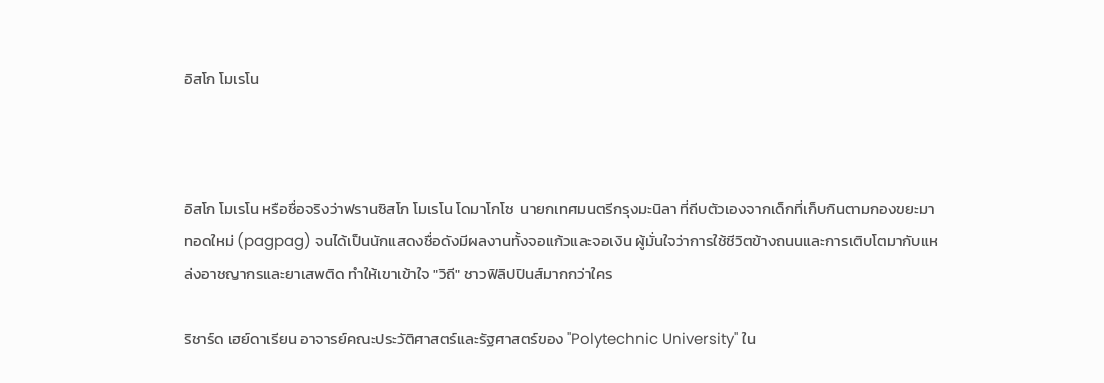อิสโก โมเรโน



อิสโก โมเรโน หรือชื่อจริงว่าฟรานซิสโก โมเรโน โดมาโกโซ  นายกเทศมนตรีกรุงมะนิลา ที่ถีบตัวเองจากเด็กที่เก็บกินตามกองขยะมาทอดใหม่ (pagpag) จนได้เป็นนักแสดงชื่อดังมีผลงานทั้งจอแก้วและจอเงิน ผู้มั่นใจว่าการใช้ชีวิตข้างถนนและการเติบโตมากับแหล่งอาชญากรและยาเสพติด ทำให้เขาเข้าใจ "วิถี" ชาวฟิลิปปินส์มากกว่าใคร

ริชาร์ด เฮย์ดาเรียน อาจารย์คณะประวัติศาสตร์และรัฐศาสตร์ของ "Polytechnic University" ใน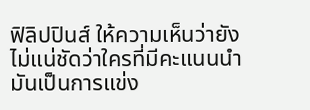ฟิลิปปินส์ ให้ความเห็นว่ายังไม่แน่ชัดว่าใครที่มีคะแนนนำ มันเป็นการแข่ง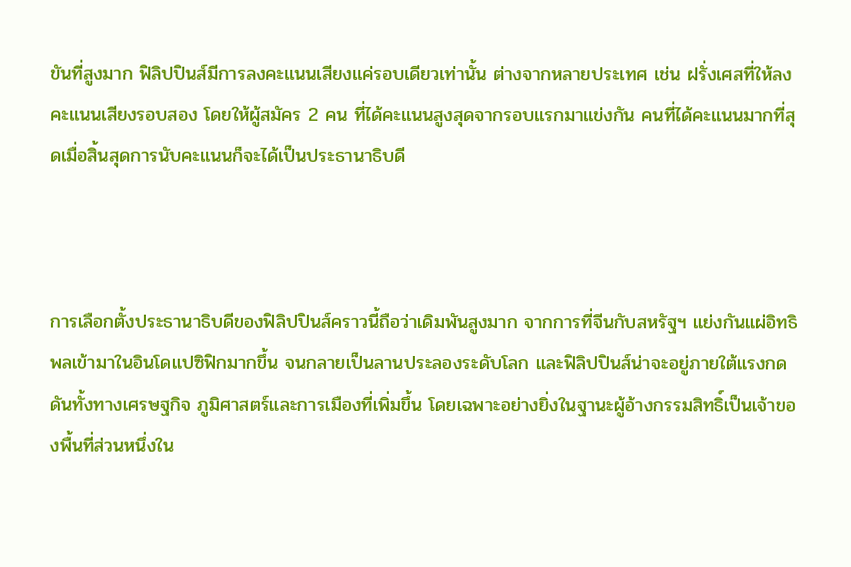ขันที่สูงมาก ฟิลิปปินส์มีการลงคะแนนเสียงแค่รอบเดียวเท่านั้น ต่างจากหลายประเทศ เช่น ฝรั่งเศสที่ให้ลงคะแนนเสียงรอบสอง โดยให้ผู้สมัคร 2 คน ที่ได้คะแนนสูงสุดจากรอบแรกมาแข่งกัน คนที่ได้คะแนนมากที่สุดเมื่อสิ้นสุดการนับคะแนนก็จะได้เป็นประธานาธิบดี



การเลือกตั้งประธานาธิบดีของฟิลิปปินส์คราวนี้ถือว่าเดิมพันสูงมาก จากการที่จีนกับสหรัฐฯ แย่งกันแผ่อิทธิพลเข้ามาในอินโดแปซิฟิกมากขึ้น จนกลายเป็นลานประลองระดับโลก และฟิลิปปินส์น่าจะอยู่ภายใต้แรงกดดันทั้งทางเศรษฐกิจ ภูมิศาสตร์และการเมืองที่เพิ่มขึ้น โดยเฉพาะอย่างยิ่งในฐานะผู้อ้างกรรมสิทธิ์เป็นเจ้าของพื้นที่ส่วนหนึ่งใน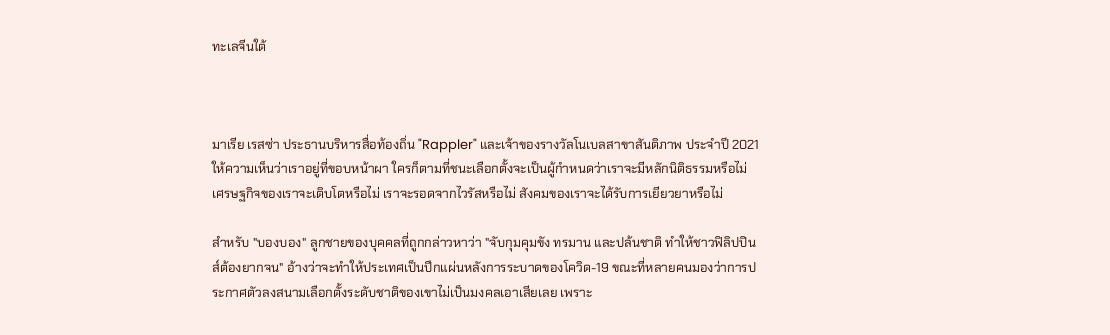ทะเลจีนใต้



มาเรีย เรสซ่า ประธานบริหารสื่อท้องถิ่น "Rappler" และเจ้าของรางวัลโนเบลสาขาสันติภาพ ประจำปี 2021 ให้ความเห็นว่าเราอยู่ที่ขอบหน้าผา ใครก็ตามที่ชนะเลือกตั้งจะเป็นผู้กำหนดว่าเราจะมีหลักนิติธรรมหรือไม่ เศรษฐกิจของเราจะเติบโตหรือไม่ เราจะรอดจากไวรัสหรือไม่ สังคมของเราจะได้รับการเยียวยาหรือไม่

สำหรับ "บองบอง" ลูกชายของบุคคลที่ถูกกล่าวหาว่า "จับกุมคุมขัง ทรมาน และปล้นชาติ ทำให้ชาวฟิลิปปินส์ต้องยากจน" อ้างว่าจะทำให้ประเทศเป็นปึกแผ่นหลังการระบาดของโควิด-19 ขณะที่หลายคนมองว่าการประกาศตัวลงสนามเลือกตั้งระดับชาติของเขาไม่เป็นมงคลเอาเสียเลย เพราะ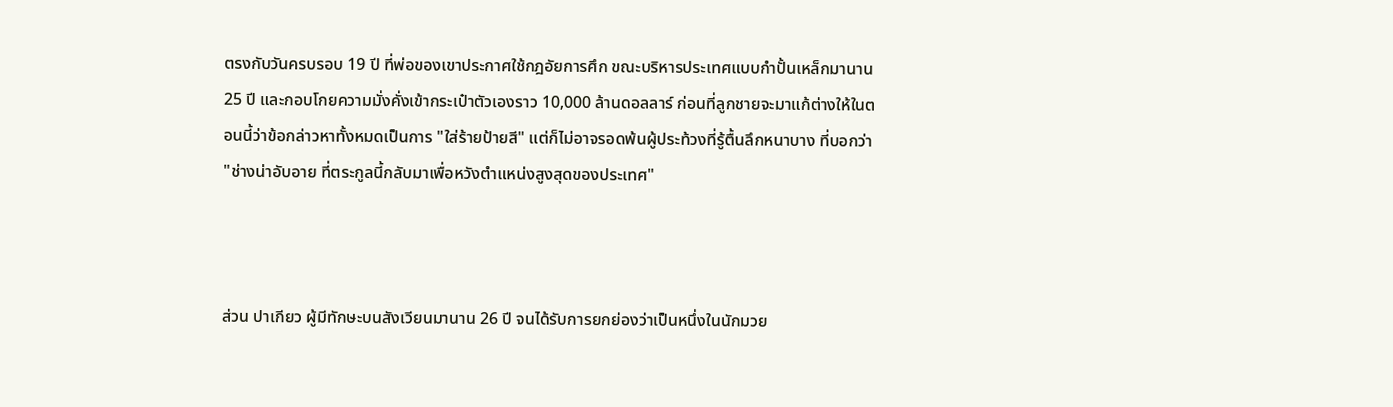ตรงกับวันครบรอบ 19 ปี ที่พ่อของเขาประกาศใช้กฎอัยการศึก ขณะบริหารประเทศแบบกำปั้นเหล็กมานาน 25 ปี และกอบโกยความมั่งคั่งเข้ากระเป๋าตัวเองราว 10,000 ล้านดอลลาร์ ก่อนที่ลูกชายจะมาแก้ต่างให้ในตอนนี้ว่าข้อกล่าวหาทั้งหมดเป็นการ "ใส่ร้ายป้ายสี" แต่ก็ไม่อาจรอดพ้นผู้ประท้วงที่รู้ตื้นลึกหนาบาง ที่บอกว่า "ช่างน่าอับอาย ที่ตระกูลนี้กลับมาเพื่อหวังตำแหน่งสูงสุดของประเทศ"



ส่วน ปาเกียว ผู้มีทักษะบนสังเวียนมานาน 26 ปี จนได้รับการยกย่องว่าเป็นหนึ่งในนักมวย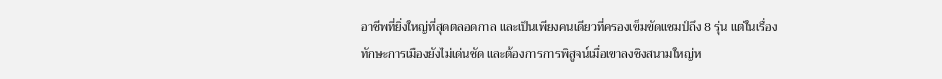อาชีพที่ยิ่งใหญ่ที่สุดตลอดกาล และเป็นเพียงคนเดียวที่ครองเข็มขัดแชมป์ถึง 8 รุ่น แต่ในเรื่องทักษะการเมืองยังไม่เด่นชัด และต้องการการพิสูจน์เมื่อเขาลงชิงสนามใหญ่ห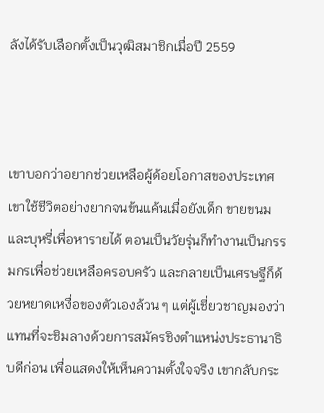ลังได้รับเลือกตั้งเป็นวุฒิสมาชิกเมื่อปี 2559



เขาบอกว่าอยากช่วยเหลือผู้ด้อยโอกาสของประเทศ เขาใช้ชีวิตอย่างยากจนข้นแค้นเมื่อยังเด็ก ขายขนมและบุหรี่เพื่อหารายได้ ตอนเป็นวัยรุ่นก็ทำงานเป็นกรรมกรเพื่อช่วยเหลือครอบครัว และกลายเป็นเศรษฐีก็ด้วยหยาดเหงื่อของตัวเองล้วน ๆ แต่ผู้เชี่ยวชาญมองว่าแทนที่จะชิมลางด้วยการสมัครชิงตำแหน่งประธานาธิบดีก่อน เพื่อแสดงให้เห็นความตั้งใจจริง เขากลับกระ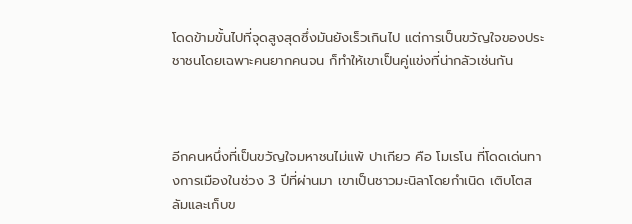โดดข้ามขั้นไปที่จุดสูงสุดซึ่งมันยังเร็วเกินไป แต่การเป็นขวัญใจของประชาชนโดยเฉพาะคนยากคนจน ก็ทำให้เขาเป็นคู่แข่งที่น่ากลัวเช่นกัน



อีกคนหนึ่งที่เป็นขวัญใจมหาชนไม่แพ้ ปาเกียว คือ โมเรโน ที่โดดเด่นทางการเมืองในช่วง 3 ปีที่ผ่านมา เขาเป็นชาวมะนิลาโดยกำเนิด เติบโตสลัมและเก็บข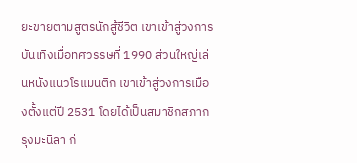ยะขายตามสูตรนักสู้ชีวิต เขาเข้าสู่วงการบันเทิงเมื่อทศวรรษที่ 1990 ส่วนใหญ่เล่นหนังแนวโรแมนติก เขาเข้าสู่วงการเมืองตั้งแต่ปี 2531 โดยได้เป็นสมาชิกสภากรุงมะนิลา ก่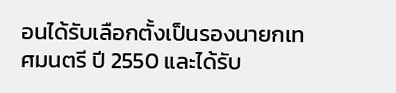อนได้รับเลือกตั้งเป็นรองนายกเทศมนตรี ปี 2550 และได้รับ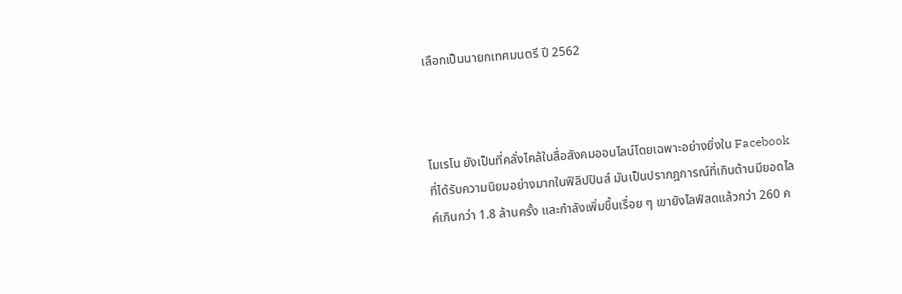เลือกเป็นนายกเทศมนตรี ปี 2562



โมเรโน ยังเป็นที่คลั่งไคล้ในสื่อสังคมออนไลน์โดยเฉพาะอย่างยิ่งใน Facebook ที่ได้รับความนิยมอย่างมากในฟิลิปปินส์ มันเป็นปรากฎการณ์ที่เกินต้านมียอดไลค์เกินกว่า 1.8 ล้านครั้ง และกำลังเพิ่มขึ้นเรื่อย ๆ เขายังไลฟ์สดแล้วกว่า 260 ค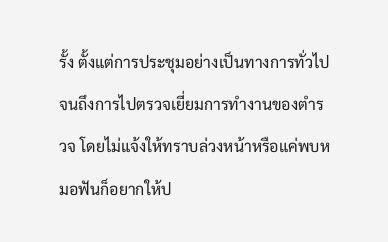รั้ง ตั้งแต่การประชุมอย่างเป็นทางการทั่วไปจนถึงการไปตรวจเยี่ยมการทำงานของตำรวจ โดยไม่แจ้งให้ทราบล่วงหน้าหรือแค่พบหมอฟันก็อยากให้ป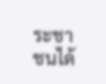ระชาชนได้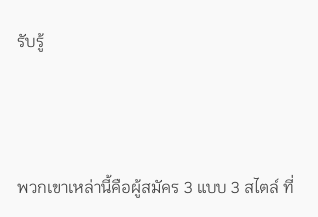รับรู้



พวกเขาเหล่านี้คือผู้สมัคร 3 แบบ 3 สไตล์ ที่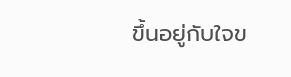ขึ้นอยู่กับใจข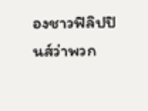องชาวฟิลิปปินส์ว่าพวก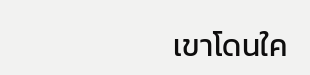เขาโดนใค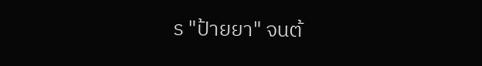ร "ป้ายยา" จนต้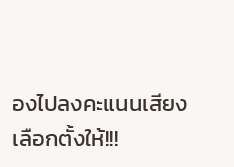องไปลงคะแนนเสียงเลือกตั้งให้!!!